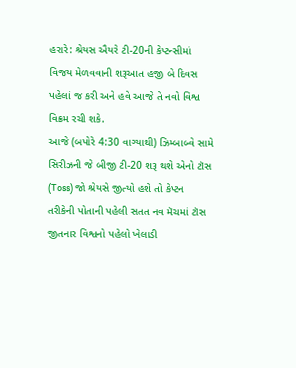હરારે: શ્રેયસ ઐયરે ટી-20ની કેપ્ટન્સીમાં વિજય મેળવવાની શરૂઆત હજી બે દિવસ પહેલાં જ કરી અને હવે આજે તે નવો વિશ્વ વિક્રમ રચી શકે.
આજે (બપોરે 4:30 વાગ્યાથી) ઝિમ્બાબ્વે સામે સિરીઝની જે બીજી ટી-20 શરૂ થશે એનો ટૉસ (Toss) જો શ્રેયસે જીત્યો હશે તો કેપ્ટન તરીકેની પોતાની પહેલી સતત નવ મૅચમાં ટૉસ જીતનાર વિશ્વનો પહેલો ખેલાડી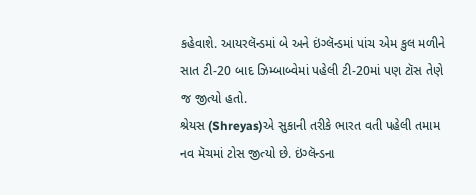કહેવાશે. આયરલૅન્ડમાં બે અને ઇંગ્લૅન્ડમાં પાંચ એમ કુલ મળીને સાત ટી-20 બાદ ઝિમ્બાબ્વેમાં પહેલી ટી-20માં પણ ટૉસ તેણે જ જીત્યો હતો.
શ્રેયસ (Shreyas)એ સુકાની તરીકે ભારત વતી પહેલી તમામ નવ મૅચમાં ટોસ જીત્યો છે. ઇંગ્લૅન્ડના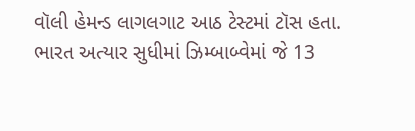વૉલી હેમન્ડ લાગલગાટ આઠ ટેસ્ટમાં ટૉસ હતા.
ભારત અત્યાર સુધીમાં ઝિમ્બાબ્વેમાં જે 13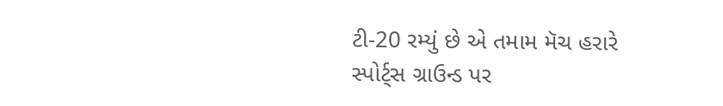ટી-20 રમ્યું છે એ તમામ મૅચ હરારે સ્પોર્ટ્સ ગ્રાઉન્ડ પર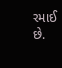રમાઈ છે.